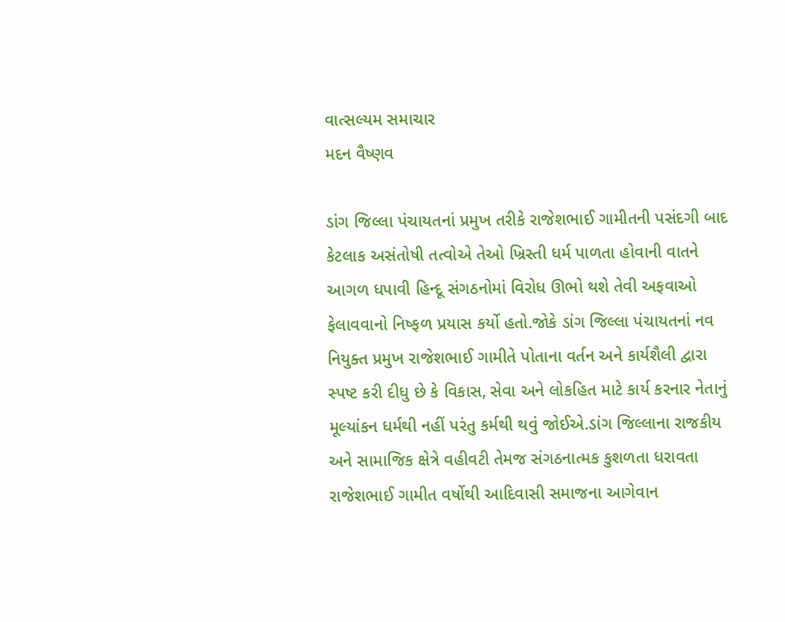વાત્સલ્યમ સમાચાર
મદન વૈષ્ણવ

ડાંગ જિલ્લા પંચાયતનાં પ્રમુખ તરીકે રાજેશભાઈ ગામીતની પસંદગી બાદ કેટલાક અસંતોષી તત્વોએ તેઓ ખ્રિસ્તી ધર્મ પાળતા હોવાની વાતને આગળ ધપાવી હિન્દૂ સંગઠનોમાં વિરોધ ઊભો થશે તેવી અફવાઓ ફેલાવવાનો નિષ્ફળ પ્રયાસ કર્યો હતો.જોકે ડાંગ જિલ્લા પંચાયતનાં નવ નિયુક્ત પ્રમુખ રાજેશભાઈ ગામીતે પોતાના વર્તન અને કાર્યશૈલી દ્વારા સ્પષ્ટ કરી દીધુ છે કે વિકાસ, સેવા અને લોકહિત માટે કાર્ય કરનાર નેતાનું મૂલ્યાંકન ધર્મથી નહીં પરંતુ કર્મથી થવું જોઈએ.ડાંગ જિલ્લાના રાજકીય અને સામાજિક ક્ષેત્રે વહીવટી તેમજ સંગઠનાત્મક કુશળતા ધરાવતા રાજેશભાઈ ગામીત વર્ષોથી આદિવાસી સમાજના આગેવાન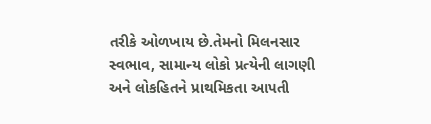તરીકે ઓળખાય છે.તેમનો મિલનસાર સ્વભાવ, સામાન્ય લોકો પ્રત્યેની લાગણી અને લોકહિતને પ્રાથમિકતા આપતી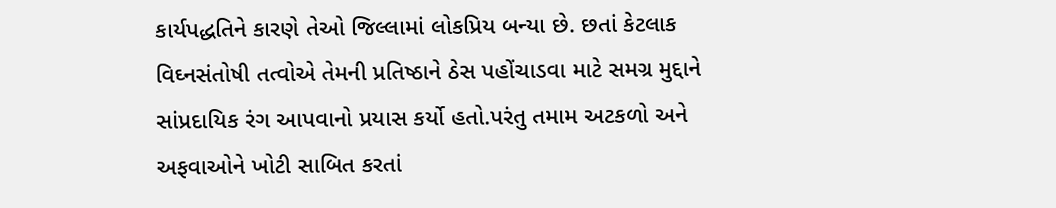કાર્યપદ્ધતિને કારણે તેઓ જિલ્લામાં લોકપ્રિય બન્યા છે. છતાં કેટલાક વિઘ્નસંતોષી તત્વોએ તેમની પ્રતિષ્ઠાને ઠેસ પહોંચાડવા માટે સમગ્ર મુદ્દાને સાંપ્રદાયિક રંગ આપવાનો પ્રયાસ કર્યો હતો.પરંતુ તમામ અટકળો અને અફવાઓને ખોટી સાબિત કરતાં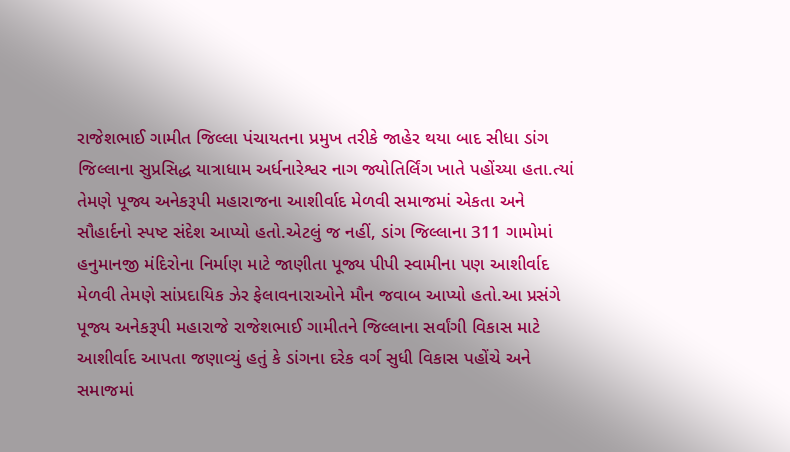રાજેશભાઈ ગામીત જિલ્લા પંચાયતના પ્રમુખ તરીકે જાહેર થયા બાદ સીધા ડાંગ જિલ્લાના સુપ્રસિદ્ધ યાત્રાધામ અર્ધનારેશ્વર નાગ જ્યોતિર્લિંગ ખાતે પહોંચ્યા હતા.ત્યાં તેમણે પૂજ્ય અનેકરૂપી મહારાજના આશીર્વાદ મેળવી સમાજમાં એકતા અને સૌહાર્દનો સ્પષ્ટ સંદેશ આપ્યો હતો.એટલું જ નહીં, ડાંગ જિલ્લાના 311 ગામોમાં હનુમાનજી મંદિરોના નિર્માણ માટે જાણીતા પૂજ્ય પીપી સ્વામીના પણ આશીર્વાદ મેળવી તેમણે સાંપ્રદાયિક ઝેર ફેલાવનારાઓને મૌન જવાબ આપ્યો હતો.આ પ્રસંગે પૂજ્ય અનેકરૂપી મહારાજે રાજેશભાઈ ગામીતને જિલ્લાના સર્વાંગી વિકાસ માટે આશીર્વાદ આપતા જણાવ્યું હતું કે ડાંગના દરેક વર્ગ સુધી વિકાસ પહોંચે અને સમાજમાં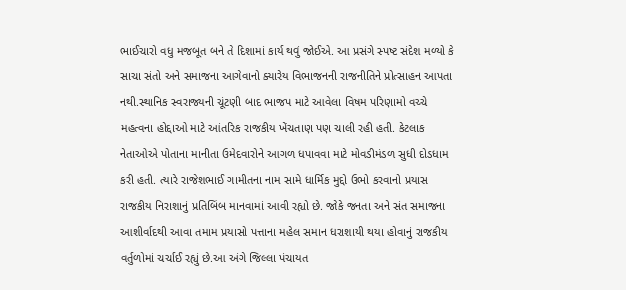ભાઈચારો વધુ મજબૂત બને તે દિશામાં કાર્ય થવું જોઈએ. આ પ્રસંગે સ્પષ્ટ સંદેશ મળ્યો કે સાચા સંતો અને સમાજના આગેવાનો ક્યારેય વિભાજનની રાજનીતિને પ્રોત્સાહન આપતા નથી.સ્થાનિક સ્વરાજ્યની ચૂંટણી બાદ ભાજપ માટે આવેલા વિષમ પરિણામો વચ્ચે મહત્વના હોદ્દાઓ માટે આંતરિક રાજકીય ખેંચતાણ પણ ચાલી રહી હતી. કેટલાક નેતાઓએ પોતાના માનીતા ઉમેદવારોને આગળ ધપાવવા માટે મોવડીમંડળ સુધી દોડધામ કરી હતી. ત્યારે રાજેશભાઈ ગામીતના નામ સામે ધાર્મિક મુદ્દો ઉભો કરવાનો પ્રયાસ રાજકીય નિરાશાનું પ્રતિબિંબ માનવામાં આવી રહ્યો છે. જોકે જનતા અને સંત સમાજના આશીર્વાદથી આવા તમામ પ્રયાસો પત્તાના મહેલ સમાન ધરાશાયી થયા હોવાનું રાજકીય વર્તુળોમાં ચર્ચાઈ રહ્યું છે.આ અંગે જિલ્લા પંચાયત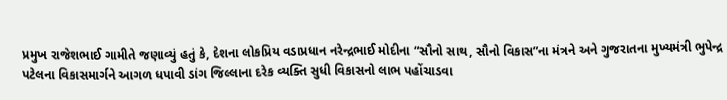પ્રમુખ રાજેશભાઈ ગામીતે જણાવ્યું હતું કે, દેશના લોકપ્રિય વડાપ્રધાન નરેન્દ્રભાઈ મોદીના “સૌનો સાથ, સૌનો વિકાસ”ના મંત્રને અને ગુજરાતના મુખ્યમંત્રી ભુપેન્દ્ર પટેલના વિકાસમાર્ગને આગળ ધપાવી ડાંગ જિલ્લાના દરેક વ્યક્તિ સુધી વિકાસનો લાભ પહોંચાડવા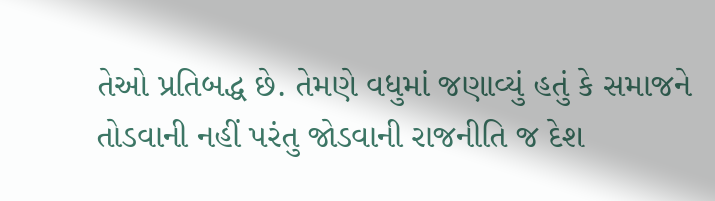તેઓ પ્રતિબદ્ધ છે. તેમણે વધુમાં જણાવ્યું હતું કે સમાજને તોડવાની નહીં પરંતુ જોડવાની રાજનીતિ જ દેશ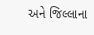અને જિલ્લાના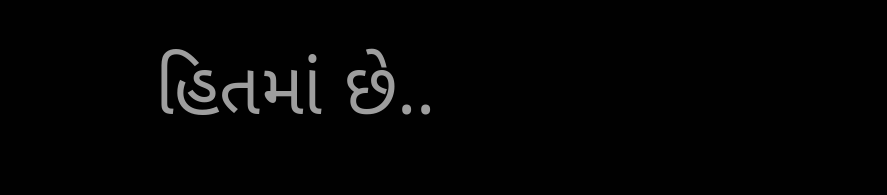હિતમાં છે..